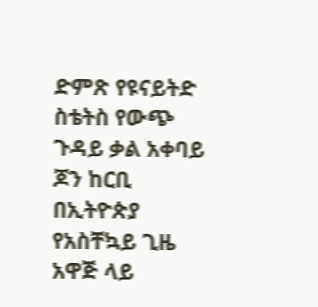ድምጽ የዩናይትድ ስቴትስ የውጭ ጉዳይ ቃል አቀባይ ጆን ከርቢ በኢትዮጵያ የአስቸኳይ ጊዜ አዋጅ ላይ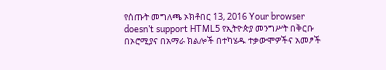የሰጡት መግለጫ ኦክቶበር 13, 2016 Your browser doesn’t support HTML5 የኢትዮጵያ መንግሥት በቅርቡ በኦሮሚያና በአማራ ክልሎች በተካሄዱ ተቃውሞዎችና አመፆች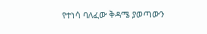የተነሳ ባለፈው ቅዳሜ ያወጣውን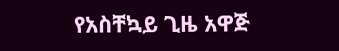የአስቸኳይ ጊዜ አዋጅ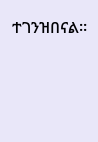ተገንዝበናል።